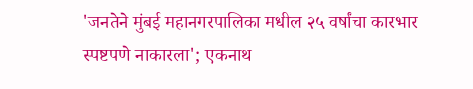'जनतेने मुंबई महानगरपालिका मधील २५ वर्षांचा कारभार स्पष्टपणे नाकारला'; एकनाथ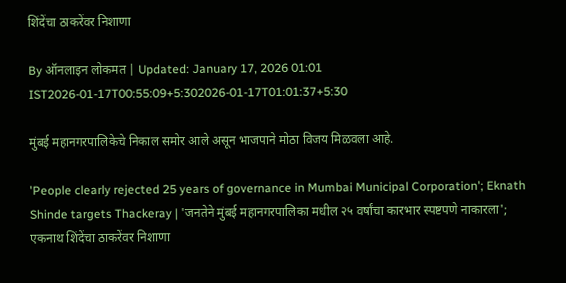शिंदेंचा ठाकरेंवर निशाणा

By ऑनलाइन लोकमत | Updated: January 17, 2026 01:01 IST2026-01-17T00:55:09+5:302026-01-17T01:01:37+5:30

मुंबई महानगरपालिकेचे निकाल समोर आले असून भाजपाने मोठा विजय मिळवला आहे.

'People clearly rejected 25 years of governance in Mumbai Municipal Corporation'; Eknath Shinde targets Thackeray | 'जनतेने मुंबई महानगरपालिका मधील २५ वर्षांचा कारभार स्पष्टपणे नाकारला'; एकनाथ शिंदेंचा ठाकरेंवर निशाणा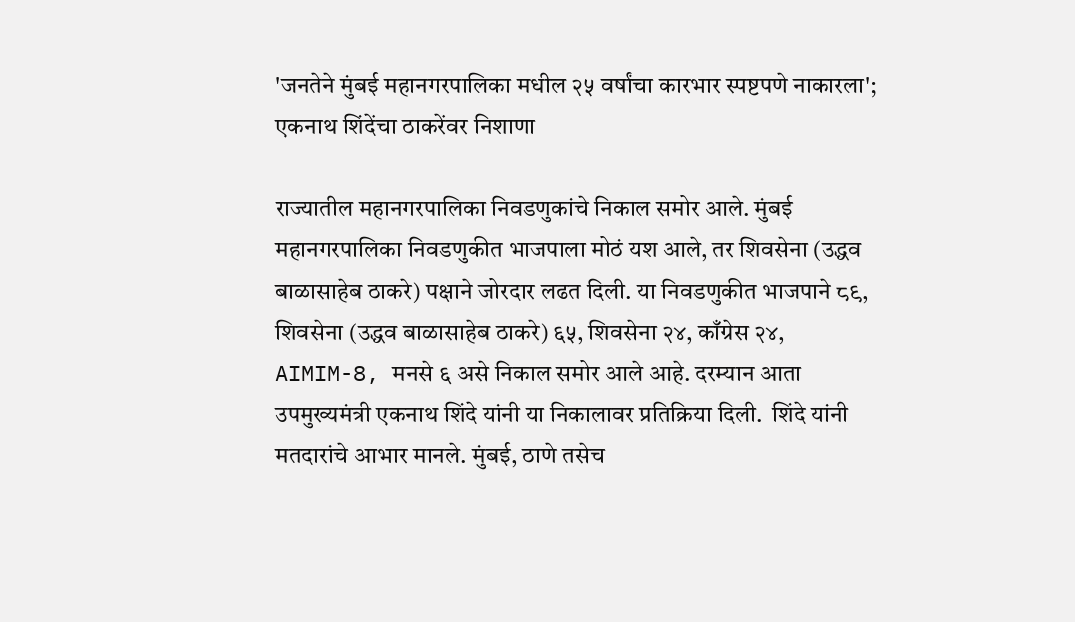'जनतेने मुंबई महानगरपालिका मधील २५ वर्षांचा कारभार स्पष्टपणे नाकारला'; एकनाथ शिंदेंचा ठाकरेंवर निशाणा

राज्यातील महानगरपालिका निवडणुकांचे निकाल समोर आले. मुंबई महानगरपालिका निवडणुकीत भाजपाला मोठं यश आले, तर शिवसेना (उद्धव बाळासाहेब ठाकरे) पक्षाने जोरदार लढत दिली. या निवडणुकीत भाजपाने ८९, शिवसेना (उद्धव बाळासाहेब ठाकरे) ६५, शिवसेना २४, काँग्रेस २४, AIMIM-8, मनसे ६ असे निकाल समोर आले आहे. दरम्यान आता उपमुख्यमंत्री एकनाथ शिंदे यांनी या निकालावर प्रतिक्रिया दिली.  शिंदे यांनी मतदारांचे आभार मानले. मुंबई, ठाणे तसेच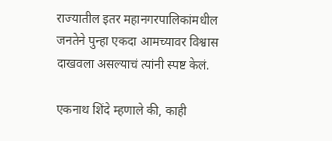राज्यातील इतर महानगरपालिकांमधील जनतेने पुन्हा एकदा आमच्यावर विश्वास दाखवला असल्याचं त्यांनी स्पष्ट केलं.

एकनाथ शिंदे म्हणाले की, काही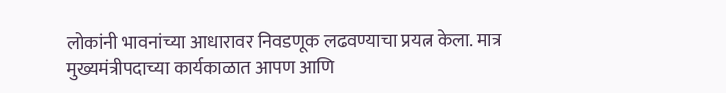लोकांनी भावनांच्या आधारावर निवडणूक लढवण्याचा प्रयत्न केला. मात्र मुख्यमंत्रीपदाच्या कार्यकाळात आपण आणि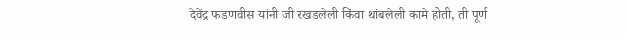देवेंद्र फडणवीस यांनी जी रखडलेली किंवा थांबलेली कामे होती, ती पूर्ण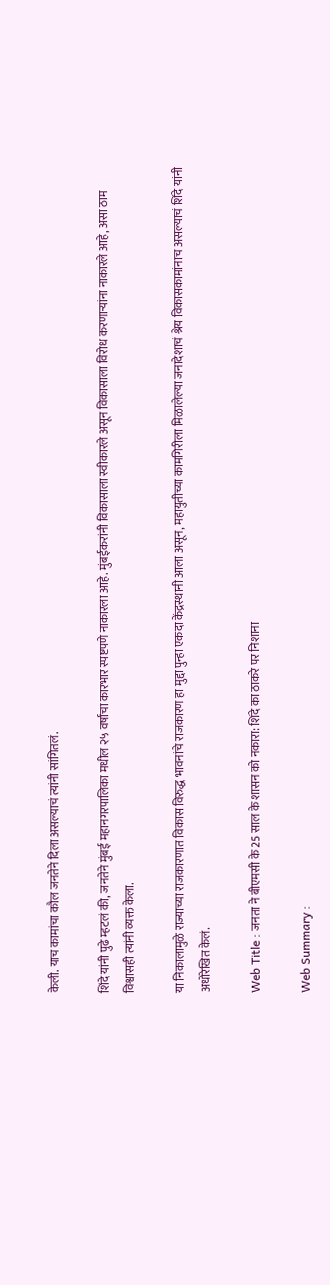केली. याच कामांचा कौल जनतेने दिला असल्याचं त्यांनी सांगितलं.

शिंदे यांनी पुढे म्हटलं की, जनतेने मुंबई महानगरपालिका मधील २५ वर्षांचा कारभार स्पष्टपणे नाकारला आहे. मुंबईकरांनी विकासाला स्वीकारले असून विकासाला विरोध करणाऱ्यांना नाकारले आहे, असा ठाम विश्वासही त्यांनी व्यक्त केला.

या निकालामुळे राज्याच्या राजकारणात विकास विरुद्ध भावनांचे राजकारण हा मुद्दा पुन्हा एकदा केंद्रस्थानी आला असून, महायुतीच्या कामगिरीला मिळालेल्या जनादेशाचं श्रेय विकासकामांनाच असल्याचं शिंदे यांनी अधोरेखित केलं.

Web Title : जनता ने बीएमसी के 25 साल के शासन को नकारा: शिंदे का ठाकरे पर निशाना

Web Summary :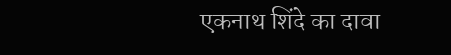एकनाथ शिंदे का दावा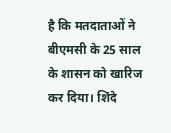है कि मतदाताओं ने बीएमसी के 25 साल के शासन को खारिज कर दिया। शिंदे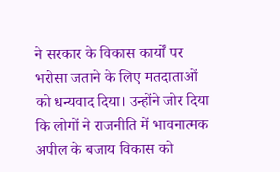ने सरकार के विकास कार्यों पर भरोसा जताने के लिए मतदाताओं को धन्यवाद दिया। उन्होंने जोर दिया कि लोगों ने राजनीति में भावनात्मक अपील के बजाय विकास को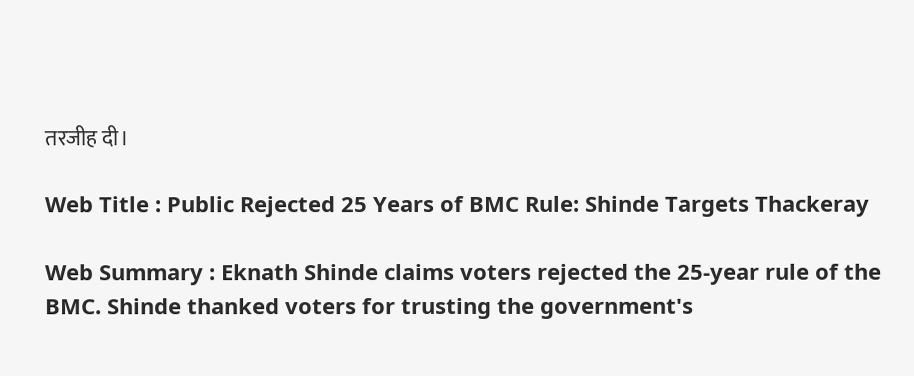तरजीह दी।

Web Title : Public Rejected 25 Years of BMC Rule: Shinde Targets Thackeray

Web Summary : Eknath Shinde claims voters rejected the 25-year rule of the BMC. Shinde thanked voters for trusting the government's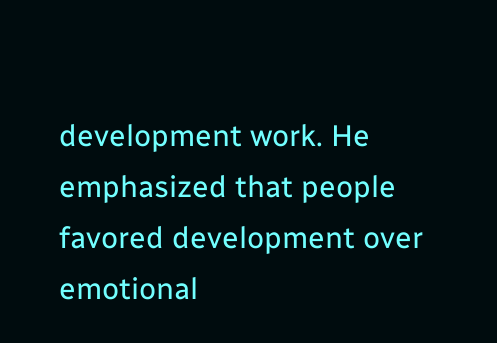development work. He emphasized that people favored development over emotional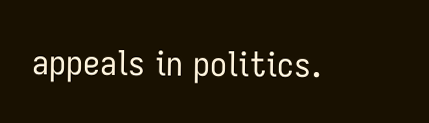appeals in politics.